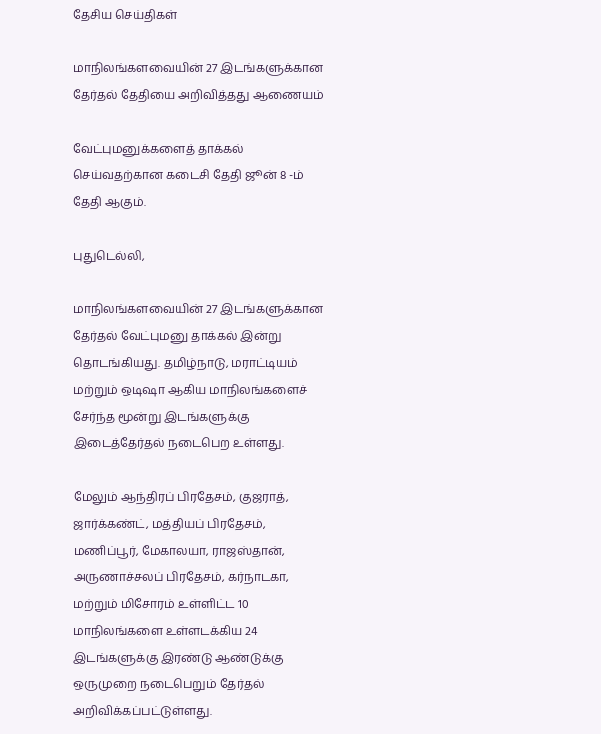தேசிய செய்திகள்

மாநிலங்களவையின் 27 இடங்களுக்கான தேர்தல் தேதியை அறிவித்தது ஆணையம்

வேட்புமனுக்களைத் தாக்கல் செய்வதற்கான கடைசி தேதி ஜூன் 8 -ம் தேதி ஆகும்.

புதுடெல்லி,

மாநிலங்களவையின் 27 இடங்களுக்கான தேர்தல் வேட்புமனு தாக்கல் இன்று தொடங்கியது. தமிழ்நாடு, மராட்டியம் மற்றும் ஒடிஷா ஆகிய மாநிலங்களைச் சேர்ந்த மூன்று இடங்களுக்கு இடைத்தேர்தல் நடைபெற உள்ளது.

மேலும் ஆந்திரப் பிரதேசம், குஜராத், ஜார்க்கண்ட், மத்தியப் பிரதேசம், மணிப்பூர், மேகாலயா, ராஜஸ்தான், அருணாச்சலப் பிரதேசம், கர்நாடகா, மற்றும் மிசோரம் உள்ளிட்ட 10 மாநிலங்களை உள்ளடக்கிய 24 இடங்களுக்கு இரண்டு ஆண்டுக்கு ஒருமுறை நடைபெறும் தேர்தல் அறிவிக்கப்பட்டுள்ளது.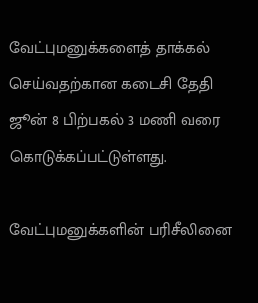வேட்புமனுக்களைத் தாக்கல் செய்வதற்கான கடைசி தேதி ஜூன் 8 பிற்பகல் 3 மணி வரை கொடுக்கப்பட்டுள்ளது.

வேட்புமனுக்களின் பரிசீலினை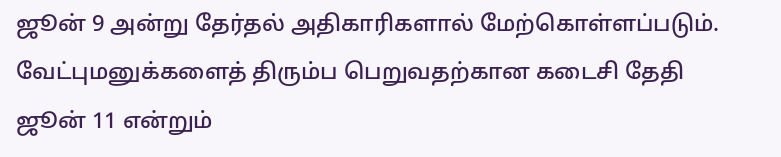ஜூன் 9 அன்று தேர்தல் அதிகாரிகளால் மேற்கொள்ளப்படும். வேட்புமனுக்களைத் திரும்ப பெறுவதற்கான கடைசி தேதி ஜூன் 11 என்றும்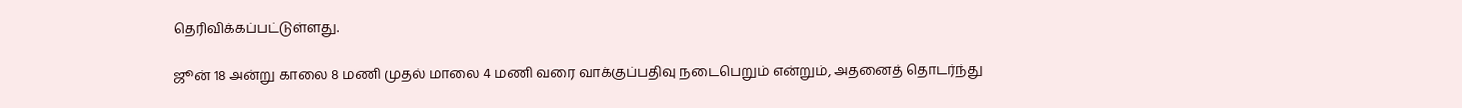தெரிவிக்கப்பட்டுள்ளது.

ஜூன் 18 அன்று காலை 8 மணி முதல் மாலை 4 மணி வரை வாக்குப்பதிவு நடைபெறும் என்றும், அதனைத் தொடர்ந்து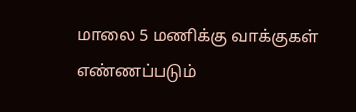மாலை 5 மணிக்கு வாக்குகள் எண்ணப்படும்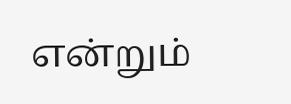என்றும்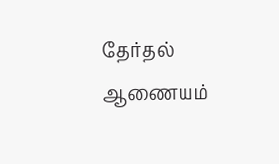தேர்தல் ஆணையம்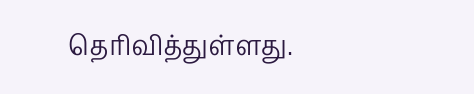தெரிவித்துள்ளது.